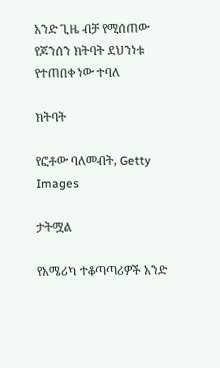አንድ ጊዜ ብቻ የሚሰጠው የጆንሰን ክትባት ደህንነቱ የተጠበቀ ነው ተባለ

ክትባት

የፎቶው ባለመብት, Getty Images

ታትሟል

የአሜሪካ ተቆጣጣሪዎች አንድ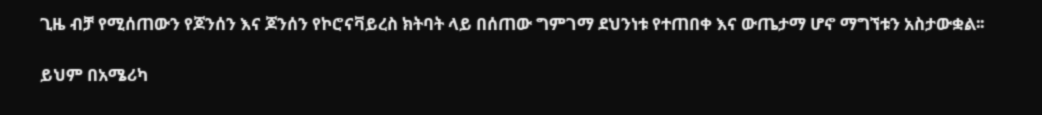ጊዜ ብቻ የሚሰጠውን የጆንሰን እና ጆንሰን የኮሮናቫይረስ ክትባት ላይ በሰጠው ግምገማ ደህንነቱ የተጠበቀ እና ውጤታማ ሆኖ ማግኘቱን አስታውቋል፡፡

ይህም በአሜሪካ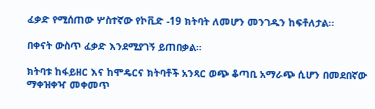ፈቃድ የሚሰጠው ሦስተኛው የኮቪድ -19 ክትባት ለመሆን መንገዱን ከፍቶለታል፡፡

በቀናት ውስጥ ፈቃድ እንደሚያገኝ ይጠበቃል።

ክትባቱ ከፋይዘር እና ከሞዴርና ክትባቶች አንጻር ወጭ ቆጣቢ አማራጭ ሲሆን በመደበኛው ማቀዝቀዣ መቀመጥ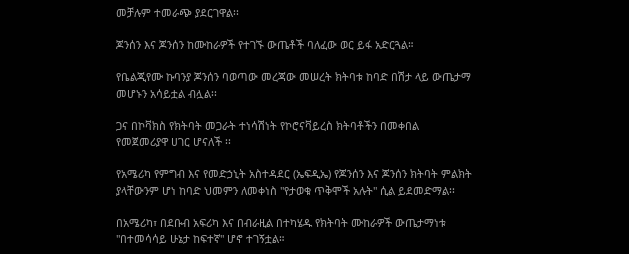መቻሉም ተመራጭ ያደርገዋል፡፡

ጆንሰን እና ጆንሰን ከሙከራዎች የተገኙ ውጤቶች ባለፈው ወር ይፋ አድርጓል።

የቤልጂየሙ ኩባንያ ጆንሰን ባወጣው መረጃው መሠረት ክትባቱ ከባድ በሽታ ላይ ውጤታማ መሆኑን አሳይቷል ብሏል፡፡

ጋና በኮቫክስ የክትባት መጋራት ተነሳሽነት የኮሮናቫይረስ ክትባቶችን በመቀበል የመጀመሪያዋ ሀገር ሆናለች ፡፡

የአሜሪካ የምግብ እና የመድኃኒት አስተዳደር (ኤፍዲኤ) የጆንሰን እና ጆንሰን ክትባት ምልክት ያላቸውንም ሆነ ከባድ ህመምን ለመቀነስ "የታወቁ ጥቅሞች አሉት" ሲል ይደመድማል፡፡

በአሜሪካ፣ በደቡብ አፍሪካ እና በብራዚል በተካሄዱ የክትባት ሙከራዎች ውጤታማነቱ "በተመሳሳይ ሁኔታ ከፍተኛ" ሆኖ ተገኝቷል።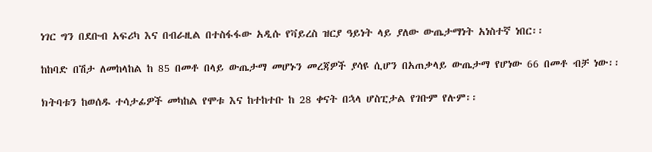ነገር ግን በደቡብ አፍሪካ እና በብራዚል በተስፋፋው አዲሱ የቫይረስ ዝርያ ዓይነት ላይ ያለው ውጤታማነት አነስተኛ ነበር፡፡

ከከባድ በሽታ ለመከላከል ከ 85 በመቶ በላይ ውጤታማ መሆኑን መረጃዎች ያሳዩ ሲሆን በአጠቃላይ ውጤታማ የሆነው 66 በመቶ ብቻ ነው፡፡

ክትባቱን ከወሰዱ ተሳታፊዎች መካከል የሞቱ እና ከተከተቡ ከ 28 ቀናት በኋላ ሆስፒታል የገቡም የሉም፡፡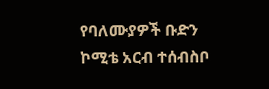የባለሙያዎች ቡድን ኮሚቴ አርብ ተሰብስቦ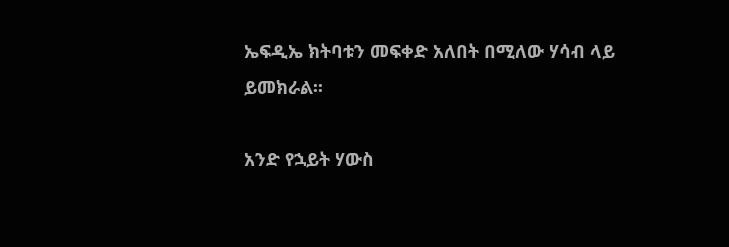ኤፍዲኤ ክትባቱን መፍቀድ አለበት በሚለው ሃሳብ ላይ ይመክራል፡፡

አንድ የኋይት ሃውስ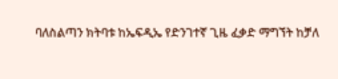ባለስልጣን ክትባቱ ከኤፍዲኤ የድንገተኛ ጊዜ ፈቃድ ማግኘት ከቻለ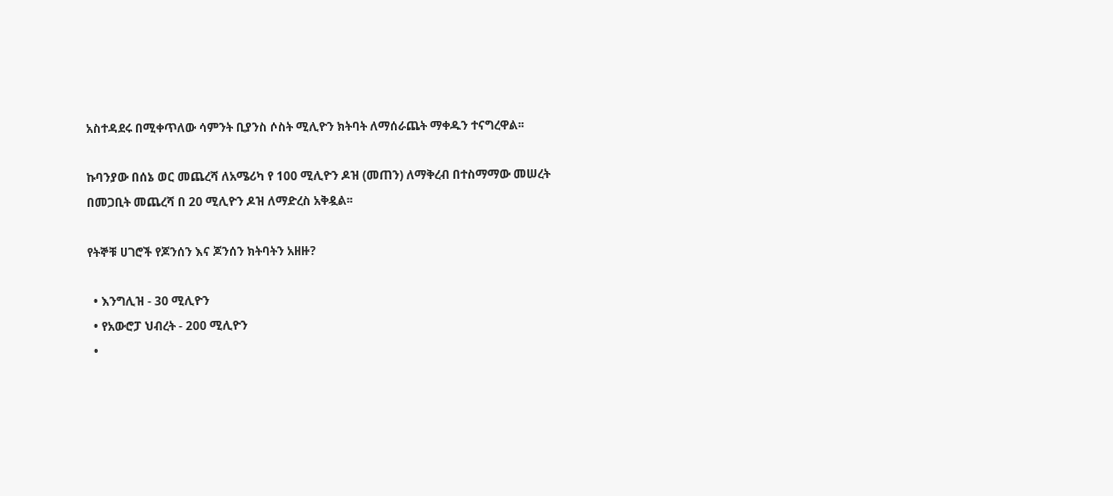አስተዳደሩ በሚቀጥለው ሳምንት ቢያንስ ሶስት ሚሊዮን ክትባት ለማሰራጨት ማቀዱን ተናግረዋል፡፡

ኩባንያው በሰኔ ወር መጨረሻ ለአሜሪካ የ 100 ሚሊዮን ዶዝ (መጠን) ለማቅረብ በተስማማው መሠረት በመጋቢት መጨረሻ በ 20 ሚሊዮን ዶዝ ለማድረስ አቅዷል፡፡

የትኞቹ ሀገሮች የጆንሰን እና ጆንሰን ክትባትን አዘዙ?

  • እንግሊዝ - 30 ሚሊዮን
  • የአውሮፓ ህብረት - 200 ሚሊዮን
  •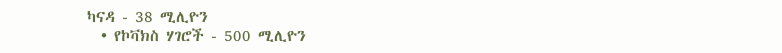ካናዳ - 38 ሚሊዮን
  • የኮቫክስ ሃገሮች - 500 ሚሊዮን